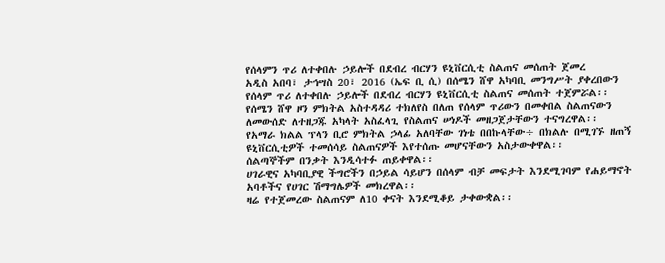የሰላምን ጥሪ ለተቀበሉ ኃይሎች በደብረ ብርሃን ዩኒቨርሲቲ ስልጠና መሰጠት ጀመረ
አዲስ አበባ፣ ታኅሣስ 20፣ 2016 (ኤፍ ቢ ሲ) በሰሜን ሸዋ አካባቢ መንግሥት ያቀረበውን የሰላም ጥሪ ለተቀበሉ ኃይሎች በደብረ ብርሃን ዩኒቨርሲቲ ስልጠና መሰጠት ተጀምሯል፡፡
የሰሜን ሸዋ ዞን ምክትል አስተዳዳሪ ተክለየስ በለጠ የሰላም ጥሪውን በመቀበል ስልጠናውን ለመውሰድ ለተዘጋጁ አካላት አስፈላጊ የስልጠና ሠነዶች መዘጋጀታቸውን ተናግረዋል፡፡
የአማራ ክልል ፕላን ቢሮ ምክትል ኃላፊ አለባቸው ገነቴ በበኩላቸው÷ በክልሉ በሚገኙ ዘጠኝ ዩኒቨርሲቲዎች ተመሰሳይ ስልጠናዎች እየተሰጡ መሆናቸውን አስታውቀዋል፡፡
ሰልጣኞችም በንቃት እንዲሳተፉ ጠይቀዋል፡፡
ሀገራዊና አካባቢያዊ ችግሮችን በኃይል ሳይሆን በሰላም ብቻ መፍታት እንደሚገባም የሐይማኖት አባቶችና የሀገር ሽማግሌዎች መክረዋል፡፡
ዛሬ የተጀመረው ስልጠናም ለ10 ቀናት እንደሚቆይ ታቀውቋል፡፡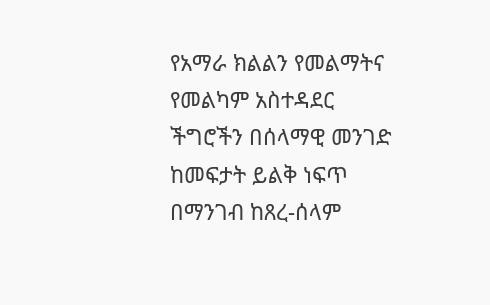የአማራ ክልልን የመልማትና የመልካም አስተዳደር ችግሮችን በሰላማዊ መንገድ ከመፍታት ይልቅ ነፍጥ በማንገብ ከጸረ-ሰላም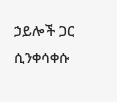ኃይሎች ጋር ሲንቀሳቀሱ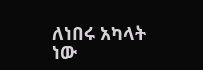ለነበሩ አካላት ነው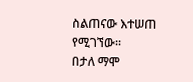ስልጠናው እተሠጠ የሚገኘው፡፡
በታለ ማሞ